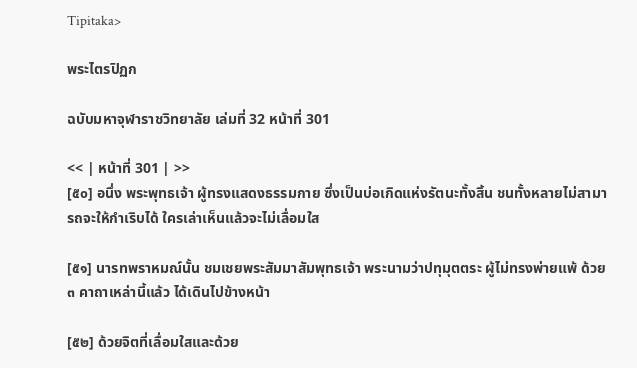Tipitaka>

พระไตรปิฏก

ฉบับมหาจุฬาราชวิทยาลัย เล่มที่ 32 หน้าที่ 301

<< | หน้าที่ 301 | >>
[๕๐] อนึ่ง พระพุทธเจ้า ผู้ทรงแสดงธรรมกาย ซึ่งเป็นบ่อเกิดแห่งรัตนะทั้งสิ้น ชนทั้งหลายไม่สามารถจะให้กำเริบได้ ใครเล่าเห็นแล้วจะไม่เลื่อมใส

[๕๑] นารทพราหมณ์นั้น ชมเชยพระสัมมาสัมพุทธเจ้า พระนามว่าปทุมุตตระ ผู้ไม่ทรงพ่ายแพ้ ด้วย ๓ คาถาเหล่านี้แล้ว ได้เดินไปข้างหน้า

[๕๒] ด้วยจิตที่เลื่อมใสและด้วย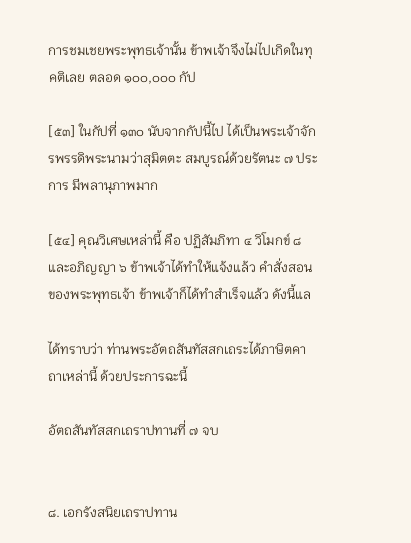การชมเชยพระพุทธเจ้านั้น ข้าพเจ้าจึงไม่ไปเกิดในทุคติเลย ตลอด ๑๐๐,๐๐๐ กัป

[๕๓] ในกัปที่ ๑๓๐ นับจากกัปนี้ไป ได้เป็นพระเจ้าจักรพรรดิพระนามว่าสุมิตตะ สมบูรณ์ด้วยรัตนะ ๗ ประการ มีพลานุภาพมาก

[๕๔] คุณวิเศษเหล่านี้ คือ ปฏิสัมภิทา ๔ วิโมกข์ ๘ และอภิญญา ๖ ข้าพเจ้าได้ทำให้แจ้งแล้ว คำสั่งสอนของพระพุทธเจ้า ข้าพเจ้าก็ได้ทำสำเร็จแล้ว ดังนี้แล

ได้ทราบว่า ท่านพระอัตถสันทัสสกเถระได้ภาษิตคาถาเหล่านี้ ด้วยประการฉะนี้

อัตถสันทัสสกเถราปทานที่ ๗ จบ


๘. เอกรังสนิยเถราปทาน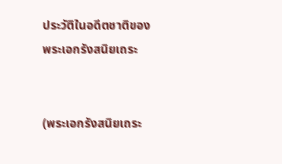ประวัติในอดีตชาติของพระเอกรังสนิยเถระ


(พระเอกรังสนิยเถระ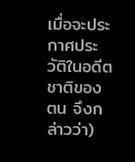เมื่อจะประกาศประวัติในอดีตชาติของตน จึงกล่าวว่า)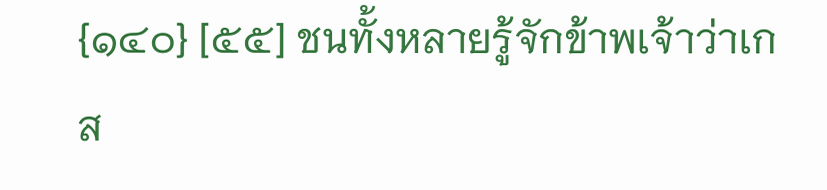{๑๔๐} [๕๕] ชนทั้งหลายรู้จักข้าพเจ้าว่าเกส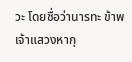วะ โดยชื่อว่านารทะ ข้าพเจ้าแสวงหากุ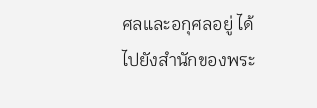ศลและอกุศลอยู่ ได้ไปยังสำนักของพระ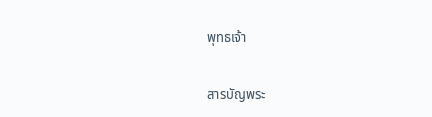พุทธเจ้า


สารบัญพระ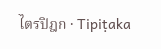ไตรปิฎก · Tipiṭaka